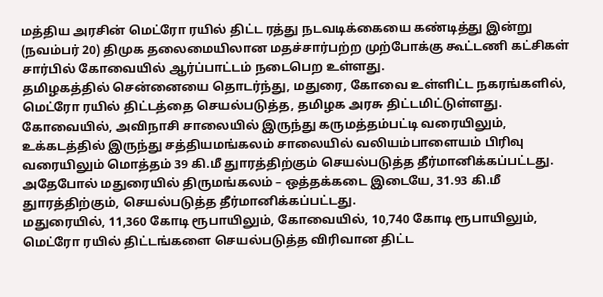மத்திய அரசின் மெட்ரோ ரயில் திட்ட ரத்து நடவடிக்கையை கண்டித்து இன்று (நவம்பர் 20) திமுக தலைமையிலான மதச்சார்பற்ற முற்போக்கு கூட்டணி கட்சிகள் சார்பில் கோவையில் ஆர்ப்பாட்டம் நடைபெற உள்ளது.
தமிழகத்தில் சென்னையை தொடர்ந்து, மதுரை, கோவை உள்ளிட்ட நகரங்களில், மெட்ரோ ரயில் திட்டத்தை செயல்படுத்த, தமிழக அரசு திட்டமிட்டுள்ளது. கோவையில், அவிநாசி சாலையில் இருந்து கருமத்தம்பட்டி வரையிலும், உக்கடத்தில் இருந்து சத்தியமங்கலம் சாலையில் வலியம்பாளையம் பிரிவு வரையிலும் மொத்தம் 39 கி.மீ துாரத்திற்கும் செயல்படுத்த தீர்மானிக்கப்பட்டது. அதேபோல் மதுரையில் திருமங்கலம் – ஒத்தக்கடை இடையே, 31.93 கி.மீ துாரத்திற்கும், செயல்படுத்த தீர்மானிக்கப்பட்டது.
மதுரையில், 11,360 கோடி ரூபாயிலும், கோவையில், 10,740 கோடி ரூபாயிலும், மெட்ரோ ரயில் திட்டங்களை செயல்படுத்த விரிவான திட்ட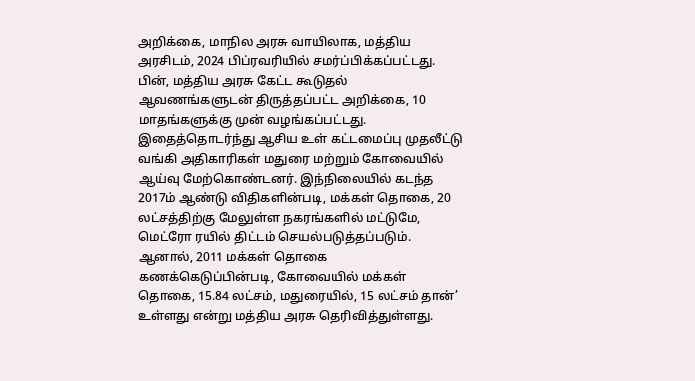அறிக்கை, மாநில அரசு வாயிலாக, மத்திய அரசிடம், 2024 பிப்ரவரியில் சமர்ப்பிக்கப்பட்டது. பின், மத்திய அரசு கேட்ட கூடுதல் ஆவணங்களுடன் திருத்தப்பட்ட அறிக்கை, 10 மாதங்களுக்கு முன் வழங்கப்பட்டது.
இதைத்தொடர்ந்து ஆசிய உள் கட்டமைப்பு முதலீட்டு வங்கி அதிகாரிகள் மதுரை மற்றும் கோவையில் ஆய்வு மேற்கொண்டனர். இந்நிலையில் கடந்த 2017ம் ஆண்டு விதிகளின்படி, மக்கள் தொகை, 20 லட்சத்திற்கு மேலுள்ள நகரங்களில் மட்டுமே, மெட்ரோ ரயில் திட்டம் செயல்படுத்தப்படும். ஆனால், 2011 மக்கள் தொகை கணக்கெடுப்பின்படி, கோவையில் மக்கள் தொகை, 15.84 லட்சம், மதுரையில், 15 லட்சம் தான்’ உள்ளது என்று மத்திய அரசு தெரிவித்துள்ளது.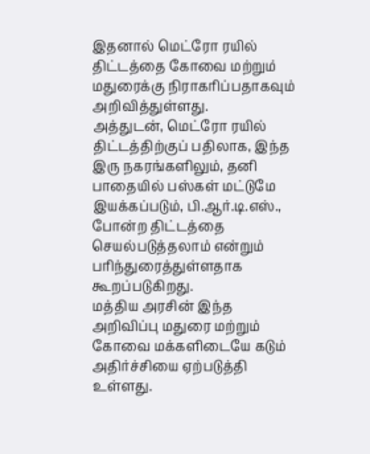இதனால் மெட்ரோ ரயில் திட்டத்தை கோவை மற்றும் மதுரைக்கு நிராகரிப்பதாகவும் அறிவித்துள்ளது.
அத்துடன், மெட்ரோ ரயில் திட்டத்திற்குப் பதிலாக, இந்த இரு நகரங்களிலும், தனி பாதையில் பஸ்கள் மட்டுமே இயக்கப்படும், பி.ஆர்.டி.எஸ்., போன்ற திட்டத்தை செயல்படுத்தலாம் என்றும் பரிந்துரைத்துள்ளதாக கூறப்படுகிறது.
மத்திய அரசின் இந்த அறிவிப்பு மதுரை மற்றும் கோவை மக்களிடையே கடும் அதிர்ச்சியை ஏற்படுத்தி உள்ளது.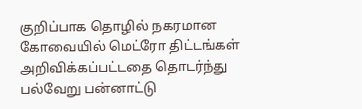குறிப்பாக தொழில் நகரமான கோவையில் மெட்ரோ திட்டங்கள் அறிவிக்கப்பட்டதை தொடர்ந்து பல்வேறு பன்னாட்டு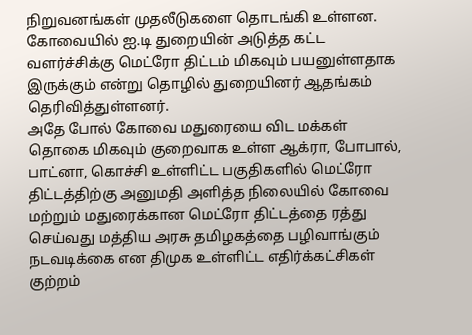நிறுவனங்கள் முதலீடுகளை தொடங்கி உள்ளன. கோவையில் ஐ.டி துறையின் அடுத்த கட்ட வளர்ச்சிக்கு மெட்ரோ திட்டம் மிகவும் பயனுள்ளதாக இருக்கும் என்று தொழில் துறையினர் ஆதங்கம் தெரிவித்துள்ளனர்.
அதே போல் கோவை மதுரையை விட மக்கள் தொகை மிகவும் குறைவாக உள்ள ஆக்ரா, போபால், பாட்னா, கொச்சி உள்ளிட்ட பகுதிகளில் மெட்ரோ திட்டத்திற்கு அனுமதி அளித்த நிலையில் கோவை மற்றும் மதுரைக்கான மெட்ரோ திட்டத்தை ரத்து செய்வது மத்திய அரசு தமிழகத்தை பழிவாங்கும் நடவடிக்கை என திமுக உள்ளிட்ட எதிர்க்கட்சிகள் குற்றம்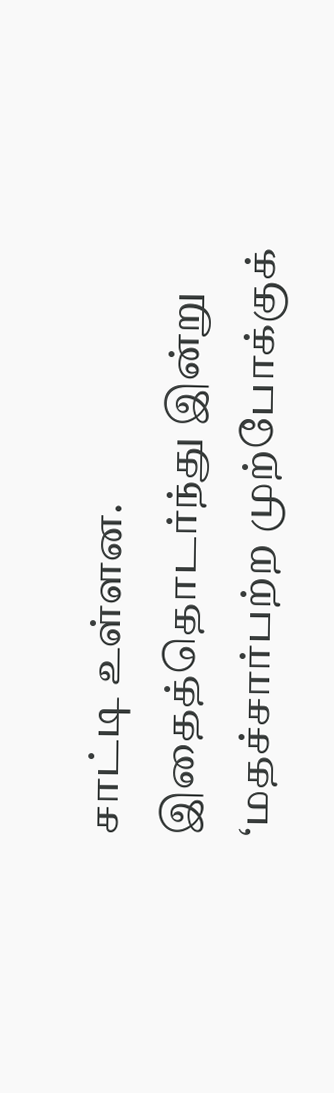சாட்டி உள்ளன. இதைத்தொடர்ந்து இன்று ‘மதச்சார்பற்ற முற்போக்குக்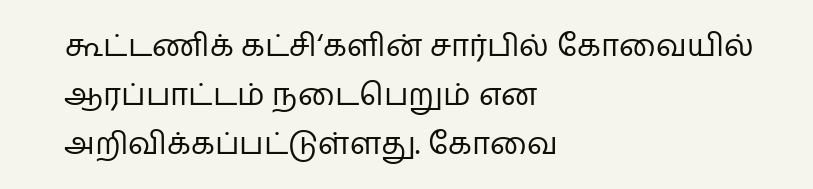கூட்டணிக் கட்சி‘களின் சார்பில் கோவையில் ஆரப்பாட்டம் நடைபெறும் என அறிவிக்கப்பட்டுள்ளது. கோவை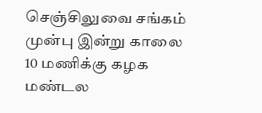செஞ்சிலுவை சங்கம் முன்பு இன்று காலை 10 மணிக்கு கழக மண்டல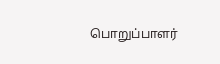பொறுப்பாளர்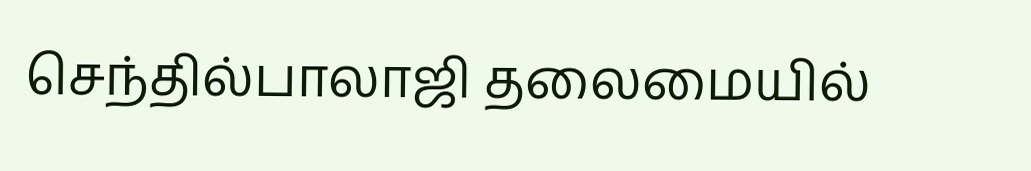செந்தில்பாலாஜி தலைமையில்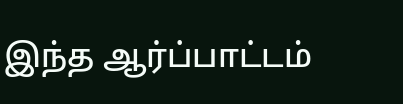இந்த ஆர்ப்பாட்டம்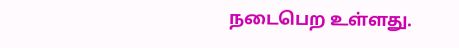நடைபெற உள்ளது.